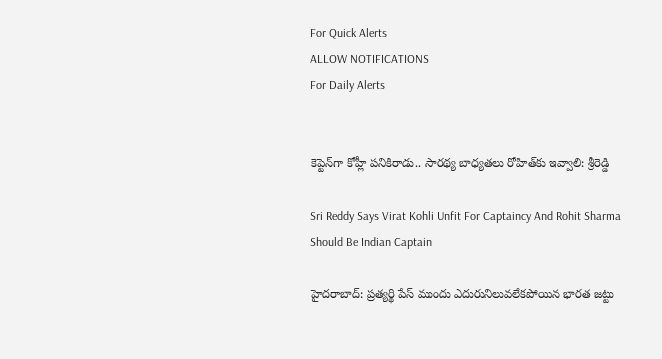For Quick Alerts
ALLOW NOTIFICATIONS
For Daily Alerts


కెప్టెన్‌గా కోహ్లీ పనికిరాడు.. సారథ్య బాధ్యతలు రోహిత్‌‌కు ఇవ్వాలి: శ్రీరెడ్డి

Sri Reddy Says Virat Kohli Unfit For Captaincy And Rohit Sharma Should Be Indian Captain

హైదరాబాద్: ప్రత్యర్థి పేస్‌ ముందు ఎదురునిలువలేకపోయిన భారత జట్టు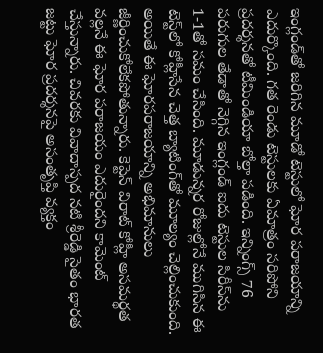ఇంగ్లండ్‌తో జరిగిన మూడో టెస్టులో ఘోర పరాజయాన్ని ఎదుర్కొంది. గత రెండు టెస్టులకు ఏమాత్రం సరిపోని ప్రదర్శనతో టీమిండియా బోల్తా పడింది. ఇన్నింగ్స్‌ 76 పరుగుల తేడాతో నెగ్గిన ఇంగ్లండ్‌ ఐదు టెస్టుల సిరీస్‌ను 1-1తో సమం చేసింది. మూడున్నర రోజుల్లోనే ముగిసిన ఈ టెస్ట్‌లో కోహ్లీసేన చెత్త బ్యాటింగ్‌తో మూల్యం చెల్లించుకుంది. అయితే ఈ ఘోరపరాజయాన్ని అభిమానులు జీర్ణించుకోలేకపోతున్నారు. కెప్టెన్ విరాట్ కోహ్లీ అసమర్థత వల్లనే ఈ ఘోర పరాజయం ఎదురైందని కామెంట్ చేస్తున్నారు. చివరకు వివాదాస్పద నటి శ్రీరెడ్డి సైతం భారత జట్టు ఘోర ప్రదర్శనపై అసంతృప్తి వ్యక్తం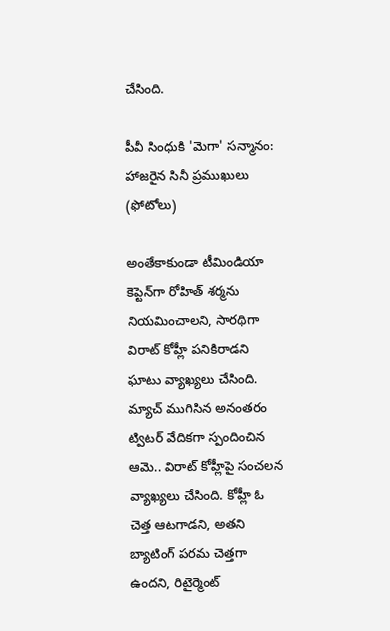చేసింది.

పీవీ సింధుకి 'మెగా' సన్మానం: హాజరైన సినీ ప్రముఖులు (ఫోటోలు)

అంతేకాకుండా టీమిండియా కెప్టెన్‌గా రోహిత్ శర్మను నియమించాలని, సారథిగా విరాట్ కోహ్లీ పనికిరాడని ఘాటు వ్యాఖ్యలు చేసింది. మ్యాచ్ ముగిసిన అనంతరం ట్విటర్ వేదికగా స్పందించిన ఆమె.. విరాట్ కోహ్లీపై సంచలన వ్యాఖ్యలు చేసింది. కోహ్లీ ఓ చెత్త ఆటగాడని, అతని బ్యాటింగ్ పరమ చెత్తగా ఉందని, రిటైర్మెంట్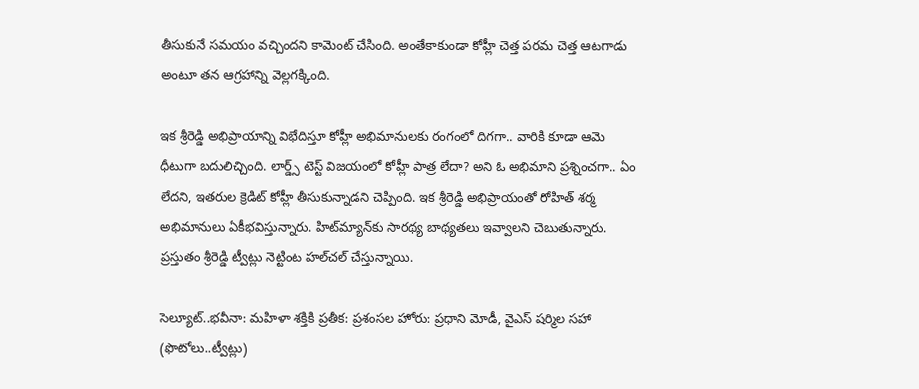తీసుకునే సమయం వచ్చిందని కామెంట్ చేసింది. అంతేకాకుండా కోహ్లీ చెత్త పరమ చెత్త ఆటగాడు అంటూ తన ఆగ్రహాన్ని వెల్లగక్కింది.

ఇక శ్రీరెడ్డి అభిప్రాయాన్ని విభేదిస్తూ కోహ్లీ అభిమానులకు రంగంలో దిగగా.. వారికి కూడా ఆమె ధీటుగా బదులిచ్చింది. లార్డ్స్ టెస్ట్ విజయంలో కోహ్లీ పాత్ర లేదా? అని ఓ అభిమాని ప్రశ్నించగా.. ఏం లేదని, ఇతరుల క్రెడిట్ కోహ్లీ తీసుకున్నాడని చెప్పింది. ఇక శ్రీరెడ్డి అభిప్రాయంతో రోహిత్ శర్మ అభిమానులు ఏకీభవిస్తున్నారు. హిట్‌మ్యాన్‌కు సారథ్య బాథ్యతలు ఇవ్వాలని చెబుతున్నారు. ప్రస్తుతం శ్రీరెడ్డి ట్వీట్లు నెట్టింట హల్‌చల్ చేస్తున్నాయి.

సెల్యూట్..భవీనా: మహిళా శక్తికి ప్రతీక: ప్రశంసల హోరు: ప్రధాని మోడీ, వైఎస్ షర్మిల సహా (ఫొటోలు..ట్వీట్లు)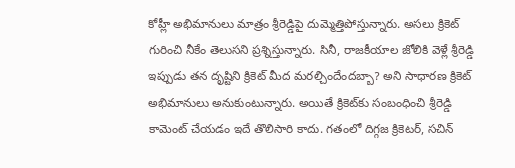కోహ్లీ అభిమానులు మాత్రం శ్రీరెడ్డిపై దుమ్మెత్తిపోస్తున్నారు. అసలు క్రికెట్ గురించి నీకేం తెలుసని ప్రశ్నిస్తున్నారు. సినీ, రాజకీయాల జోలికి వెళ్లే శ్రీరెడ్డి ఇప్పుడు తన దృష్టిని క్రికెట్ మీద మరల్చిందేందబ్బా? అని సాధారణ క్రికెట్ అభిమానులు అనుకుంటున్నారు. అయితే క్రికెట్‌కు సంబంధించి శ్రీరెడ్డి కామెంట్ చేయడం ఇదే తొలిసారి కాదు. గతంలో దిగ్గజ క్రికెటర్, సచిన్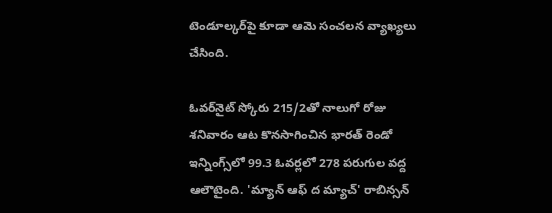టెండూల్కర్‌పై కూడా ఆమె సంచలన వ్యాఖ్యలు చేసింది.

ఓవర్‌నైట్‌ స్కోరు 215/2తో నాలుగో రోజు శనివారం ఆట కొనసాగించిన భారత్‌ రెండో ఇన్నింగ్స్‌లో 99.3 ఓవర్లలో 278 పరుగుల వద్ద ఆలౌటైంది. 'మ్యాన్‌ ఆఫ్‌ ద మ్యాచ్‌' రాబిన్సన్‌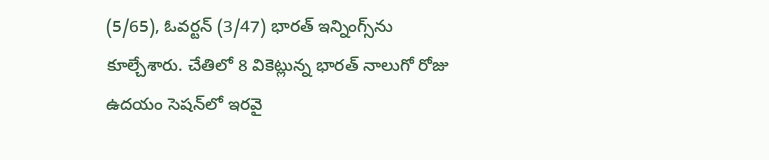(5/65), ఓవర్టన్‌ (3/47) భారత్‌ ఇన్నింగ్స్‌ను కూల్చేశారు. చేతిలో 8 వికెట్లున్న భారత్‌ నాలుగో రోజు ఉదయం సెషన్‌లో ఇరవై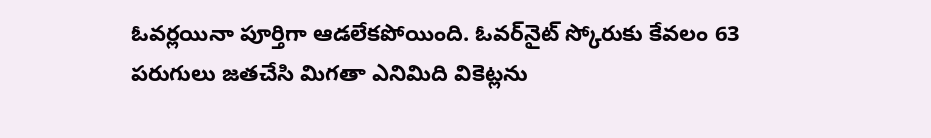ఓవర్లయినా పూర్తిగా ఆడలేకపోయింది. ఓవర్‌నైట్‌ స్కోరుకు కేవలం 63 పరుగులు జతచేసి మిగతా ఎనిమిది వికెట్లను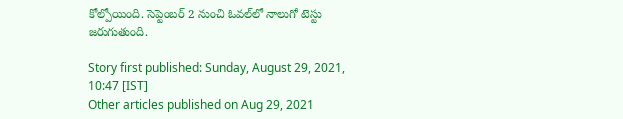కోల్పోయింది. సెప్టెంబర్‌ 2 నుంచి ఓవల్‌లో నాలుగో టెస్టు జరుగుతుంది.

Story first published: Sunday, August 29, 2021, 10:47 [IST]
Other articles published on Aug 29, 2021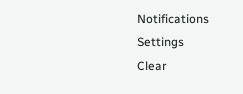Notifications
Settings
Clear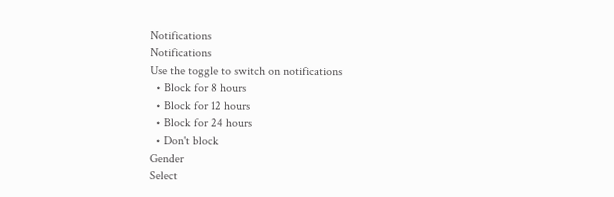Notifications
Notifications
Use the toggle to switch on notifications
  • Block for 8 hours
  • Block for 12 hours
  • Block for 24 hours
  • Don't block
Gender
Select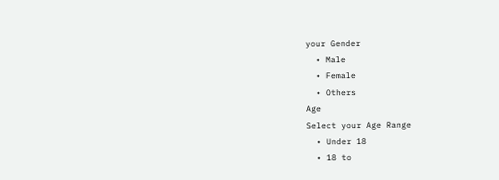your Gender
  • Male
  • Female
  • Others
Age
Select your Age Range
  • Under 18
  • 18 to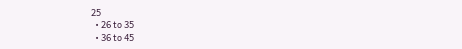25
  • 26 to 35
  • 36 to 45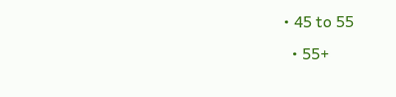• 45 to 55
  • 55+